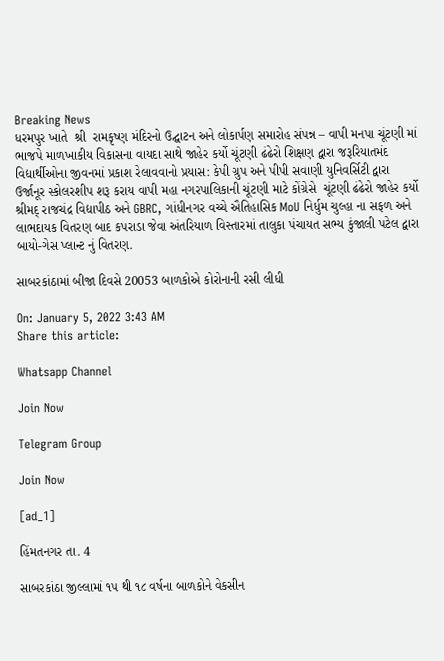Breaking News
ધરમપુર ખાતે  શ્રી  રામકૃષ્ણ મંદિરનો ઉદ્ઘાટન અને લોકાર્પણ સમારોહ સંપન્ન – વાપી મનપા ચૂંટણી માં ભાજપે માળખાકીય વિકાસના વાયદા સાથે જાહેર કર્યો ચૂંટણી ઢંઢેરો શિક્ષણ દ્વારા જરૂરિયાતમંદ વિદ્યાર્થીઓના જીવનમાં પ્રકાશ રેલાવવાનો પ્રયાસ: કેપી ગ્રુપ અને પીપી સવાણી યુનિવર્સિટી દ્વારા ઉર્જાનૂર સ્કોલરશીપ શરૂ કરાય વાપી મહા નગરપાલિકાની ચૂંટણી માટે કોંગ્રેસે  ચૂંટણી ઢંઢેરો જાહેર કર્યો  શ્રીમદ્ રાજચંદ્ર વિદ્યાપીઠ અને GBRC, ગાંધીનગર વચ્ચે ઐતિહાસિક MoU નિર્ધુમ ચુલ્હા ના સફળ અને લાભદાયક વિતરણ બાદ કપરાડા જેવા અંતરિયાળ વિસ્તારમાં તાલુકા પંચાયત સભ્ય કુંજાલી પટેલ દ્વારા બાયો-ગેસ પ્લાન્ટ નું વિતરણ.

સાબરકાંઠામાં બીજા દિવસે 20053 બાળકોએ કોરોનાની રસી લીધી

On: January 5, 2022 3:43 AM
Share this article:

Whatsapp Channel

Join Now

Telegram Group

Join Now

[ad_1]

હિંમતનગર તા. 4

સાબરકાંઠા જીલ્લામાં ૧૫ થી ૧૮ વર્ષના બાળકોને વેકસીન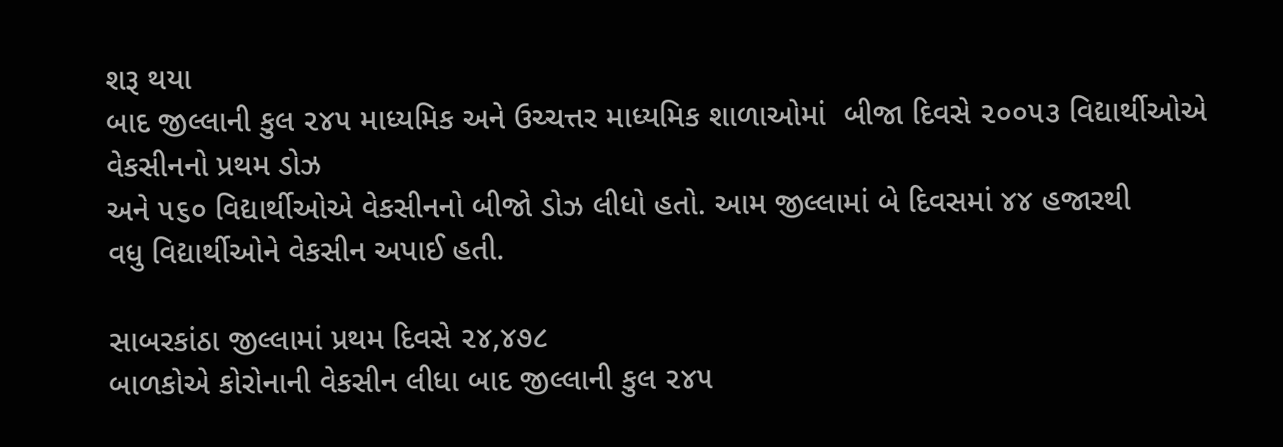શરૂ થયા
બાદ જીલ્લાની કુલ ૨૪૫ માધ્યમિક અને ઉચ્ચત્તર માધ્યમિક શાળાઓમાં  બીજા દિવસે ૨૦૦૫૩ વિદ્યાર્થીઓએ વેકસીનનો પ્રથમ ડોઝ
અને ૫૬૦ વિદ્યાર્થીઓએ વેકસીનનો બીજો ડોઝ લીધો હતો. આમ જીલ્લામાં બે દિવસમાં ૪૪ હજારથી
વધુ વિદ્યાર્થીઓને વેકસીન અપાઈ હતી.

સાબરકાંઠા જીલ્લામાં પ્રથમ દિવસે ૨૪,૪૭૮
બાળકોએ કોરોનાની વેકસીન લીધા બાદ જીલ્લાની કુલ ૨૪૫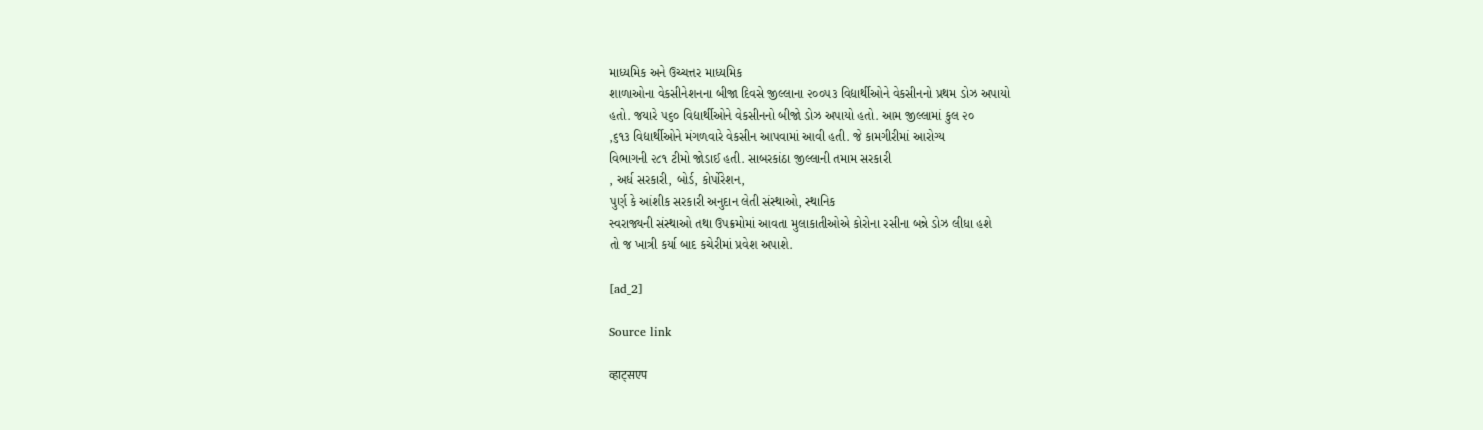માધ્યમિક અને ઉચ્ચત્તર માધ્યમિક
શાળાઓના વેકસીનેશનના બીજા દિવસે જીલ્લાના ૨૦૦૫૩ વિદ્યાર્થીઓને વેકસીનનો પ્રથમ ડોઝ અપાયો
હતો. જયારે ૫૬૦ વિદ્યાર્થીઓને વેકસીનનો બીજો ડોઝ અપાયો હતો. આમ જીલ્લામાં કુલ ૨૦
,૬૧૩ વિદ્યાર્થીઓને મંગળવારે વેકસીન આપવામાં આવી હતી. જે કામગીરીમાં આરોગ્ય
વિભાગની ૨૮૧ ટીમો જોડાઈ હતી. સાબરકાંઠા જીલ્લાની તમામ સરકારી
, અર્ધ સરકારી, બોર્ડ, કોર્પોરેશન,
પુર્ણ કે આંશીક સરકારી અનુદાન લેતી સંસ્થાઓ, સ્થાનિક
સ્વરાજ્યની સંસ્થાઓ તથા ઉપક્રમોમાં આવતા મુલાકાતીઓએ કોરોના રસીના બન્ને ડોઝ લીધા હશે
તો જ ખાત્રી કર્યા બાદ કચેરીમાં પ્રવેશ અપાશે.

[ad_2]

Source link

व्हाट्सएप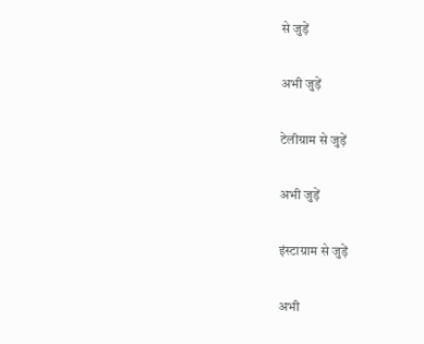से जुड़ें

अभी जुड़ें

टेलीग्राम से जुड़ें

अभी जुड़ें

इंस्टाग्राम से जुड़ें

अभी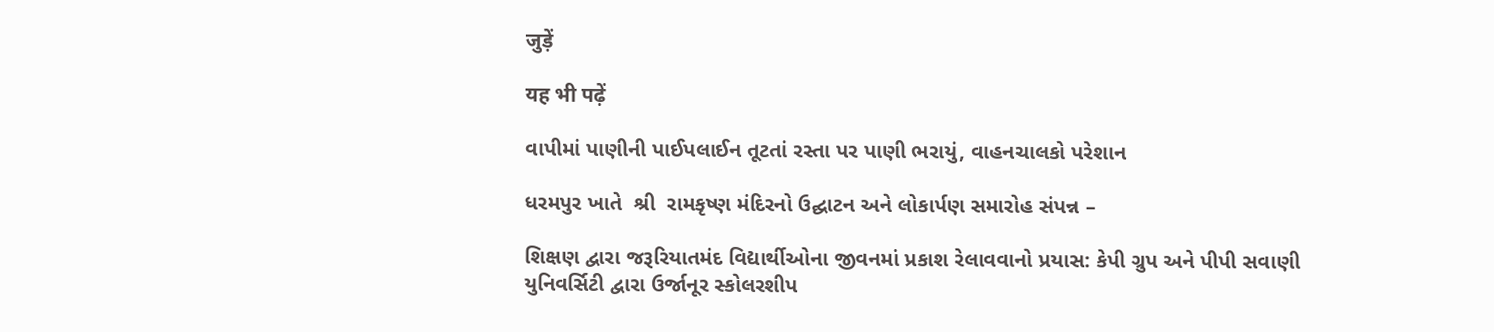जुड़ें

यह भी पढ़ें

વાપીમાં પાણીની પાઈપલાઈન તૂટતાં રસ્તા પર પાણી ભરાયું, વાહનચાલકો પરેશાન

ધરમપુર ખાતે  શ્રી  રામકૃષ્ણ મંદિરનો ઉદ્ઘાટન અને લોકાર્પણ સમારોહ સંપન્ન –

શિક્ષણ દ્વારા જરૂરિયાતમંદ વિદ્યાર્થીઓના જીવનમાં પ્રકાશ રેલાવવાનો પ્રયાસ: કેપી ગ્રુપ અને પીપી સવાણી યુનિવર્સિટી દ્વારા ઉર્જાનૂર સ્કોલરશીપ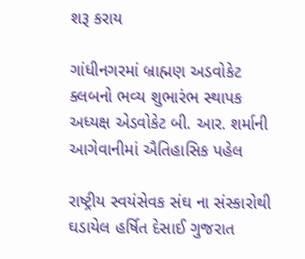શરૂ કરાય

ગાંધીનગરમાં બ્રાહ્મણ અડવોકેટ ક્લબનો ભવ્ય શુભારંભ સ્થાપક અધ્યક્ષ એડવોકેટ બી. આર. શર્માની આગેવાનીમાં ઐતિહાસિક પહેલ

રાષ્ટ્રીય સ્વયંસેવક સંઘ ના સંસ્કારોથી ઘડાયેલ હર્ષિત દેસાઈ ગુજરાત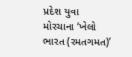પ્રદેશ યુવા મોરચાના ‘ખેલો ભારત (રમતગમત)’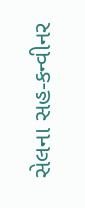સેલના સહ-કન્વીનર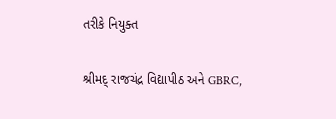તરીકે નિયુક્ત

શ્રીમદ્ રાજચંદ્ર વિદ્યાપીઠ અને GBRC,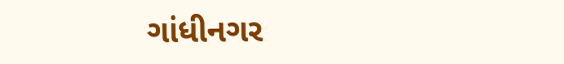ગાંધીનગર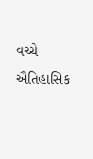વચ્ચે ઐતિહાસિક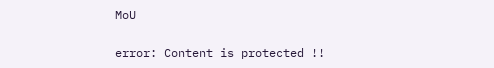MoU

error: Content is protected !!